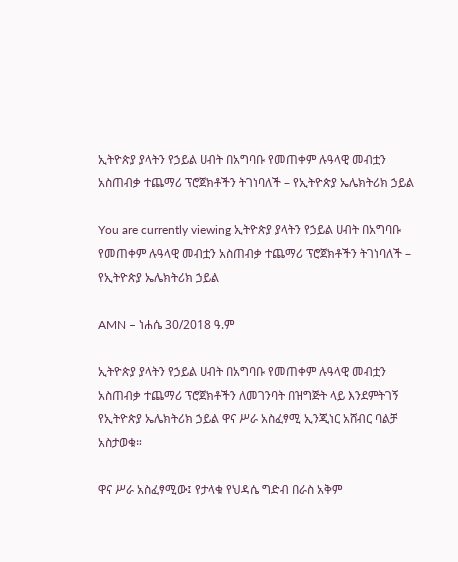ኢትዮጵያ ያላትን የኃይል ሀብት በአግባቡ የመጠቀም ሉዓላዊ መብቷን አስጠብቃ ተጨማሪ ፕሮጀክቶችን ትገነባለች – የኢትዮጵያ ኤሌክትሪክ ኃይል

You are currently viewing ኢትዮጵያ ያላትን የኃይል ሀብት በአግባቡ የመጠቀም ሉዓላዊ መብቷን አስጠብቃ ተጨማሪ ፕሮጀክቶችን ትገነባለች – የኢትዮጵያ ኤሌክትሪክ ኃይል

AMN – ነሐሴ 30/2018 ዓ.ም

ኢትዮጵያ ያላትን የኃይል ሀብት በአግባቡ የመጠቀም ሉዓላዊ መብቷን አስጠብቃ ተጨማሪ ፕሮጀክቶችን ለመገንባት በዝግጅት ላይ እንደምትገኝ የኢትዮጵያ ኤሌክትሪክ ኃይል ዋና ሥራ አስፈፃሚ ኢንጂነር አሸብር ባልቻ አስታወቁ።

ዋና ሥራ አስፈፃሚው፤ የታላቁ የህዳሴ ግድብ በራስ አቅም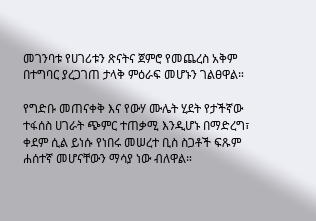መገንባቱ የሀገሪቱን ጽናትና ጀምሮ የመጨረስ አቅም በተግባር ያረጋገጠ ታላቅ ምዕራፍ መሆኑን ገልፀዋል።

የግድቡ መጠናቀቅ እና የውሃ ሙሌት ሂደት የታችኛው ተፋሰስ ሀገራት ጭምር ተጠቃሚ እንዲሆኑ በማድረግ፣ ቀደም ሲል ይነሱ የነበሩ መሠረተ ቢስ ስጋቶች ፍጹም ሐሰተኛ መሆናቸውን ማሳያ ነው ብለዋል።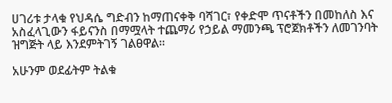ሀገሪቱ ታላቁ የህዳሴ ግድብን ከማጠናቀቅ ባሻገር፣ የቀድሞ ጥናቶችን በመከለስ እና አስፈላጊውን ፋይናንስ በማሟላት ተጨማሪ የኃይል ማመንጫ ፕሮጀክቶችን ለመገንባት ዝግጅት ላይ እንደምትገኝ ገልፀዋል።

አሁንም ወደፊትም ትልቁ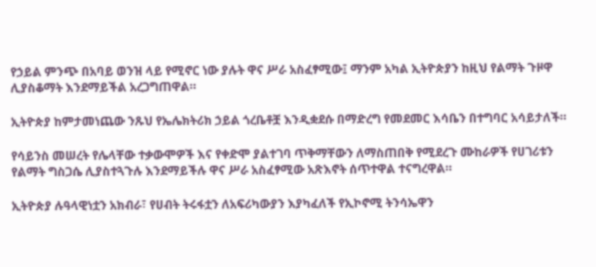የኃይል ምንጭ በአባይ ወንዝ ላይ የሚኖር ነው ያሉት ዋና ሥራ አስፈፃሚው፤ ማንም አካል ኢትዮጵያን ከዚህ የልማት ጉዞዋ ሊያስቆማት እንደማይችል አረጋግጠዋል።

ኢትዮጵያ ከምታመነጨው ንጹህ የኤሌክትሪክ ኃይል ጎረቤቶቿ እንዲቋደሱ በማድረግ የመደመር እሳቤን በተግባር አሳይታለች።

የሳይንስ መሠረት የሌላቸው ተቃውሞዎች እና የቀድሞ ያልተገባ ጥቅማቸውን ለማስጠበቅ የሚደረጉ ሙከራዎች የሀገሪቱን የልማት ግስጋሴ ሊያስተጓጉሉ እንደማይችሉ ዋና ሥራ አስፈፃሚው አጽእኖት ሰጥተዋል ተናግረዋል።

ኢትዮጵያ ሉዓላዊነቷን አክብራ፣ የሀብት ትሩፋቷን ለአፍሪካውያን እያካፈለች የኢኮኖሚ ትንሳኤዋን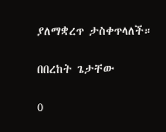ያለማቋረጥ ታስቀጥላለች።

በበረከት ጌታቸው

0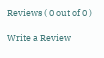Reviews ( 0 out of 0 )

Write a Review